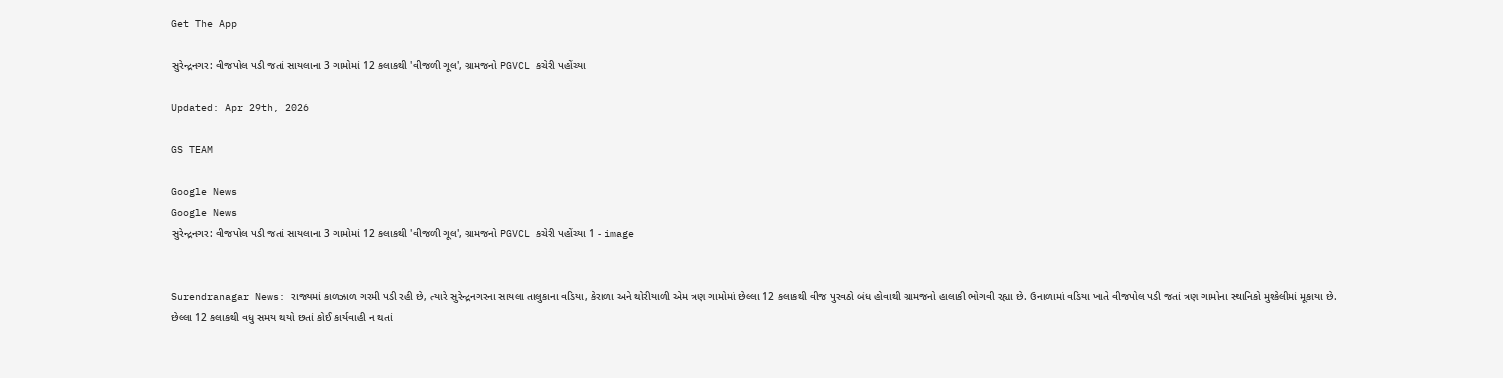Get The App

સુરેન્દ્રનગર: વીજપોલ પડી જતાં સાયલાના 3 ગામોમાં 12 કલાકથી 'વીજળી ગૂલ', ગ્રામજનો PGVCL કચેરી પહોંચ્યા

Updated: Apr 29th, 2026

GS TEAM

Google News
Google News
સુરેન્દ્રનગર: વીજપોલ પડી જતાં સાયલાના 3 ગામોમાં 12 કલાકથી 'વીજળી ગૂલ', ગ્રામજનો PGVCL કચેરી પહોંચ્યા 1 - image


Surendranagar News: રાજ્યમાં કાળઝાળ ગરમી પડી રહી છે, ત્યારે સુરેન્દ્રનગરના સાયલા તાલુકાના વડિયા, કેરાળા અને થોરીયાળી એમ ત્રણ ગામોમાં છેલ્લા 12 કલાકથી વીજ પુરવઠો બંધ હોવાથી ગ્રામજનો હાલાકી ભોગવી રહ્યા છે. ઉનાળામાં વડિયા ખાતે વીજપોલ પડી જતાં ત્રણ ગામોના સ્થાનિકો મુશ્કેલીમાં મૂકાયા છે. છેલ્લા 12 કલાકથી વધુ સમય થયો છતાં કોઈ કાર્યવાહી ન થતાં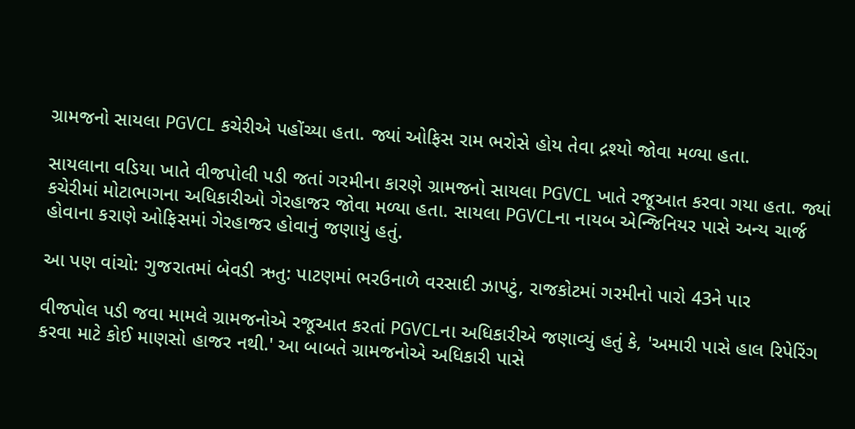ગ્રામજનો સાયલા PGVCL કચેરીએ પહોંચ્યા હતા. જ્યાં ઓફિસ રામ ભરોસે હોય તેવા દ્રશ્યો જોવા મળ્યા હતા.

સાયલાના વડિયા ખાતે વીજપોલી પડી જતાં ગરમીના કારણે ગ્રામજનો સાયલા PGVCL ખાતે રજૂઆત કરવા ગયા હતા. જ્યાં કચેરીમાં મોટાભાગના અધિકારીઓ ગેરહાજર જોવા મળ્યા હતા. સાયલા PGVCLના નાયબ એન્જિનિયર પાસે અન્ય ચાર્જ હોવાના કરાણે ઓફિસમાં ગેરહાજર હોવાનું જણાયું હતું.

આ પણ વાંચો: ગુજરાતમાં બેવડી ઋતુ: પાટણમાં ભરઉનાળે વરસાદી ઝાપટું, રાજકોટમાં ગરમીનો પારો 43ને પાર

વીજપોલ પડી જવા મામલે ગ્રામજનોએ રજૂઆત કરતાં PGVCLના અધિકારીએ જણાવ્યું હતું કે, 'અમારી પાસે હાલ રિપેરિંગ કરવા માટે કોઈ માણસો હાજર નથી.' આ બાબતે ગ્રામજનોએ અધિકારી પાસે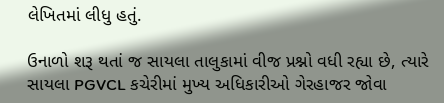લેખિતમાં લીધુ હતું.

ઉનાળો શરૂ થતાં જ સાયલા તાલુકામાં વીજ પ્રશ્નો વધી રહ્યા છે, ત્યારે સાયલા PGVCL કચેરીમાં મુખ્ય અધિકારીઓ ગેરહાજર જોવા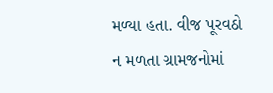મળ્યા હતા. વીજ પૂરવઠો ન મળતા ગ્રામજનોમાં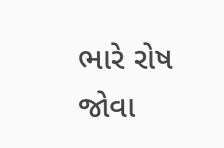ભારે રોષ જોવા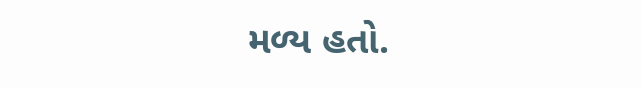મળ્ય હતો.